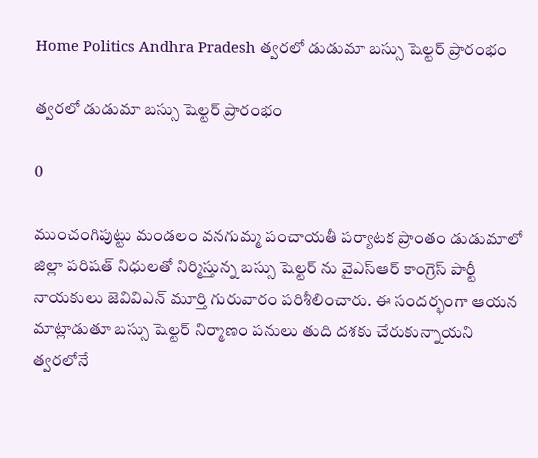Home Politics Andhra Pradesh త్వరలో డుడుమా బస్సు షెల్టర్ ప్రారంభం

త్వరలో డుడుమా బస్సు షెల్టర్ ప్రారంభం

0

ముంచంగిపుట్టు మండలం వనగుమ్మ పంచాయతీ పర్యాటక ప్రాంతం డుడుమాలో జిల్లా పరిషత్ నిధులతో నిర్మిస్తున్న బస్సు షెల్టర్ ను వైఎస్ఆర్ కాంగ్రెస్ పార్టీ నాయకులు జెవివిఎన్ మూర్తి గురువారం పరిశీలించారు. ఈ సందర్భంగా ఆయన మాట్లాడుతూ బస్సు షెల్టర్ నిర్మాణం పనులు తుది దశకు చేరుకున్నాయని త్వరలోనే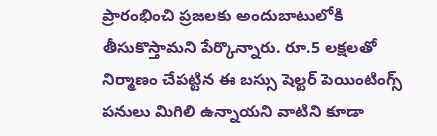ప్రారంభించి ప్రజలకు అందుబాటులోకి తీసుకొస్తామని పేర్కొన్నారు. రూ.5 లక్షలతో నిర్మాణం చేపట్టిన ఈ బస్సు షెల్టర్ పెయింటింగ్స్ పనులు మిగిలి ఉన్నాయని వాటిని కూడా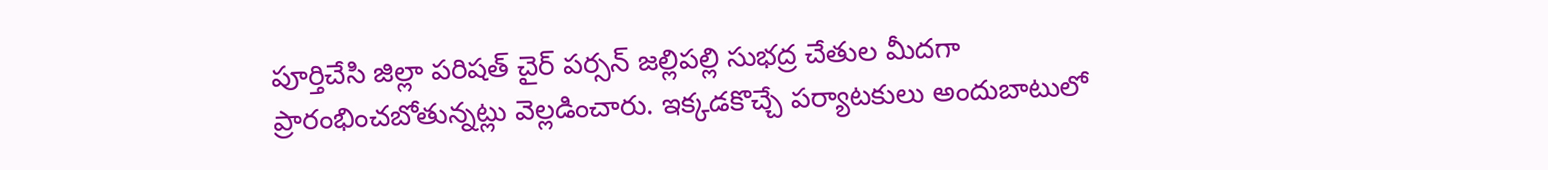పూర్తిచేసి జిల్లా పరిషత్ చైర్ పర్సన్ జల్లిపల్లి సుభద్ర చేతుల మీదగా ప్రారంభించబోతున్నట్లు వెల్లడించారు. ఇక్కడకొచ్చే పర్యాటకులు అందుబాటులో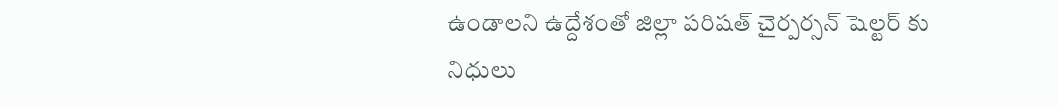ఉండాలని ఉద్దేశంతో జిల్లా పరిషత్ చైర్పర్సన్ షెల్టర్ కు నిధులు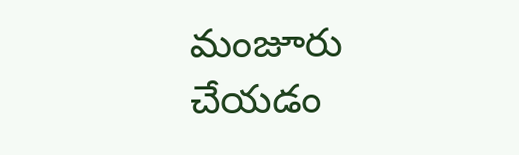మంజూరు చేయడం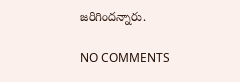జరిగిందన్నారు.

NO COMMENTS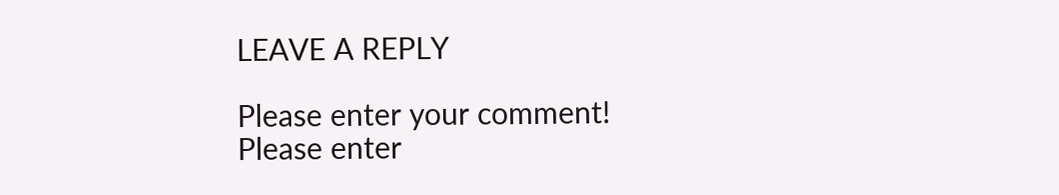LEAVE A REPLY

Please enter your comment!
Please enter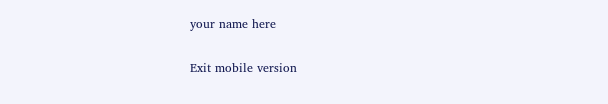your name here

Exit mobile version